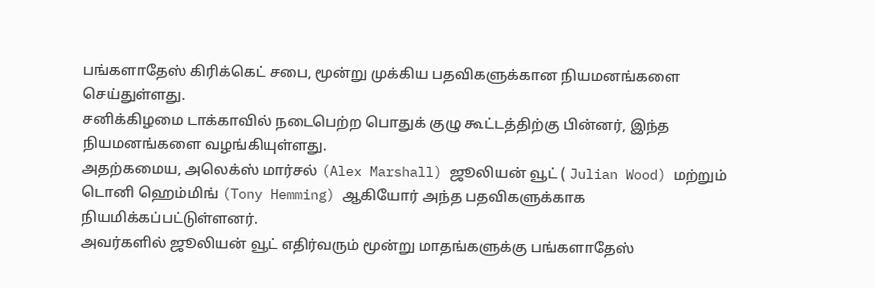பங்களாதேஸ் கிரிக்கெட் சபை, மூன்று முக்கிய பதவிகளுக்கான நியமனங்களை செய்துள்ளது.
சனிக்கிழமை டாக்காவில் நடைபெற்ற பொதுக் குழு கூட்டத்திற்கு பின்னர், இந்த நியமனங்களை வழங்கியுள்ளது.
அதற்கமைய, அலெக்ஸ் மார்சல் (Alex Marshall) ஜூலியன் வூட் ( Julian Wood) மற்றும் டொனி ஹெம்மிங் (Tony Hemming) ஆகியோர் அந்த பதவிகளுக்காக நியமிக்கப்பட்டுள்ளனர்.
அவர்களில் ஜூலியன் வூட் எதிர்வரும் மூன்று மாதங்களுக்கு பங்களாதேஸ்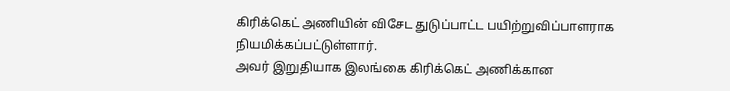கிரிக்கெட் அணியின் விசேட துடுப்பாட்ட பயிற்றுவிப்பாளராக நியமிக்கப்பட்டுள்ளார்.
அவர் இறுதியாக இலங்கை கிரிக்கெட் அணிக்கான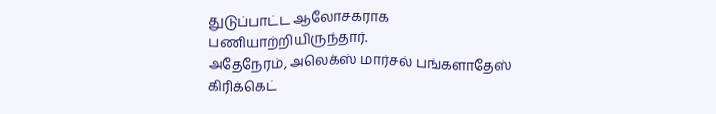துடுப்பாட்ட ஆலோசகராக பணியாற்றியிருந்தார்.
அதேநேரம், அலெக்ஸ் மார்சல் பங்களாதேஸ் கிரிக்கெட்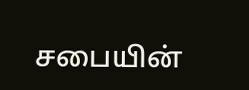சபையின்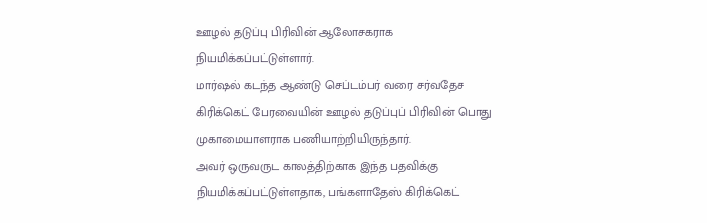ஊழல் தடுப்பு பிரிவின் ஆலோசகராக நியமிக்கப்பட்டுள்ளார்.
மார்ஷல் கடந்த ஆண்டு செப்டம்பர் வரை சர்வதேச கிரிக்கெட் பேரவையின் ஊழல் தடுப்புப் பிரிவின் பொது முகாமையாளராக பணியாற்றியிருந்தார்.
அவர் ஒருவருட காலத்திற்காக இந்த பதவிக்கு நியமிக்கப்பட்டுள்ளதாக, பங்களாதேஸ் கிரிக்கெட்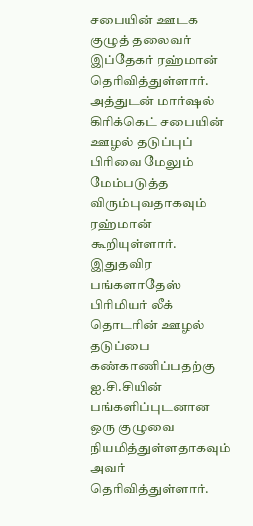சபையின் ஊடக குழுத் தலைவர் இப்தேகர் ரஹ்மான் தெரிவித்துள்ளார்.
அத்துடன் மார்ஷல் கிரிக்கெட் சபையின் ஊழல் தடுப்புப் பிரிவை மேலும் மேம்படுத்த விரும்புவதாகவும் ரஹ்மான் கூறியுள்ளார்.
இதுதவிர பங்களாதேஸ் பிரிமியர் லீக் தொடரின் ஊழல் தடுப்பை கண்காணிப்பதற்கு ஐ.சி.சியின் பங்களிப்புடனான ஒரு குழுவை நியமித்துள்ளதாகவும் அவர் தெரிவித்துள்ளார்.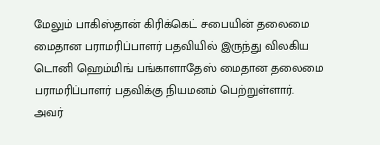மேலும் பாகிஸ்தான் கிரிக்கெட் சபையின் தலைமை மைதான பராமரிப்பாளர் பதவியில் இருந்து விலகிய டொனி ஹெம்மிங் பங்காளாதேஸ் மைதான தலைமை பராமரிப்பாளர் பதவிக்கு நியமனம் பெற்றுள்ளார்.
அவர்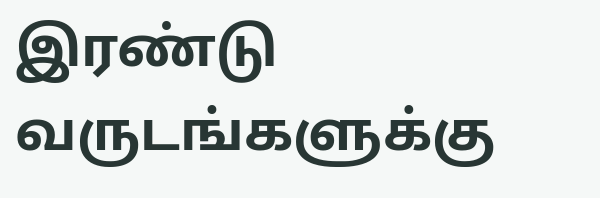இரண்டு வருடங்களுக்கு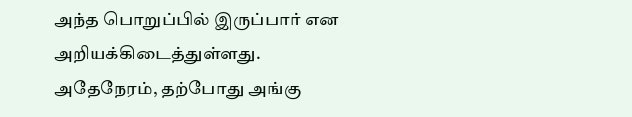அந்த பொறுப்பில் இருப்பார் என அறியக்கிடைத்துள்ளது.
அதேநேரம், தற்போது அங்கு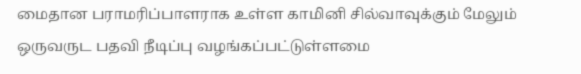மைதான பராமரிப்பாளராக உள்ள காமினி சில்வாவுக்கும் மேலும் ஒருவருட பதவி நீடிப்பு வழங்கப்பட்டுள்ளமை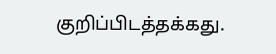குறிப்பிடத்தக்கது.